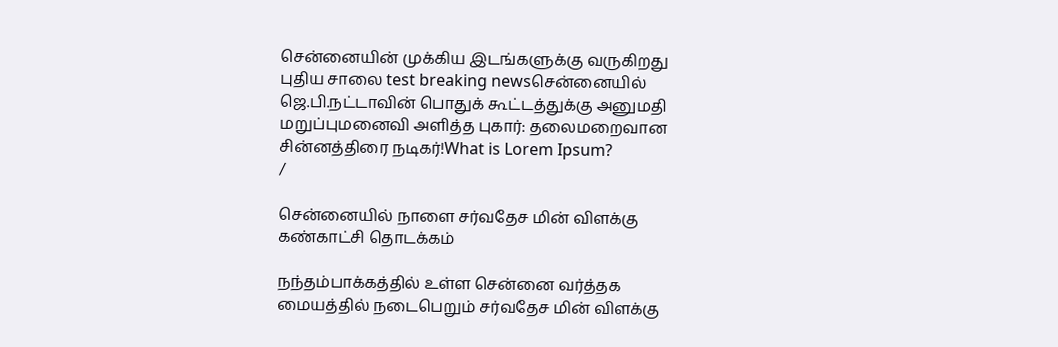சென்னையின் முக்கிய இடங்களுக்கு வருகிறது புதிய சாலை test breaking newsசென்னையில் ஜெ.பி.நட்டாவின் பொதுக் கூட்டத்துக்கு அனுமதி மறுப்புமனைவி அளித்த புகார்: தலைமறைவான சின்னத்திரை நடிகர்!What is Lorem Ipsum?
/

சென்னையில் நாளை சர்வதேச மின் விளக்கு கண்காட்சி தொடக்கம்

நந்தம்பாக்கத்தில் உள்ள சென்னை வர்த்தக மையத்தில் நடைபெறும் சர்வதேச மின் விளக்கு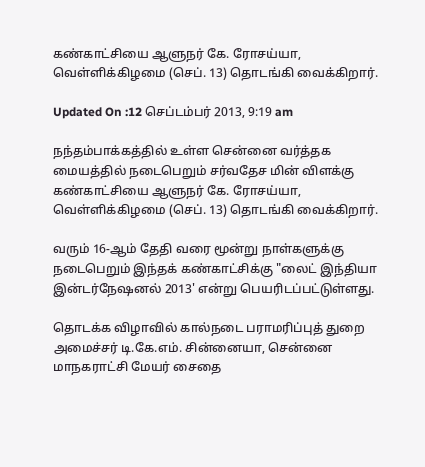கண்காட்சியை ஆளுநர் கே. ரோசய்யா, வெள்ளிக்கிழமை (செப். 13) தொடங்கி வைக்கிறார்.

Updated On :12 செப்டம்பர் 2013, 9:19 am

நந்தம்பாக்கத்தில் உள்ள சென்னை வர்த்தக மையத்தில் நடைபெறும் சர்வதேச மின் விளக்கு கண்காட்சியை ஆளுநர் கே. ரோசய்யா, வெள்ளிக்கிழமை (செப். 13) தொடங்கி வைக்கிறார்.

வரும் 16-ஆம் தேதி வரை மூன்று நாள்களுக்கு நடைபெறும் இந்தக் கண்காட்சிக்கு "லைட் இந்தியா இன்டர்நேஷனல் 2013' என்று பெயரிடப்பட்டுள்ளது.

தொடக்க விழாவில் கால்நடை பராமரிப்புத் துறை அமைச்சர் டி.கே.எம். சின்னையா, சென்னை மாநகராட்சி மேயர் சைதை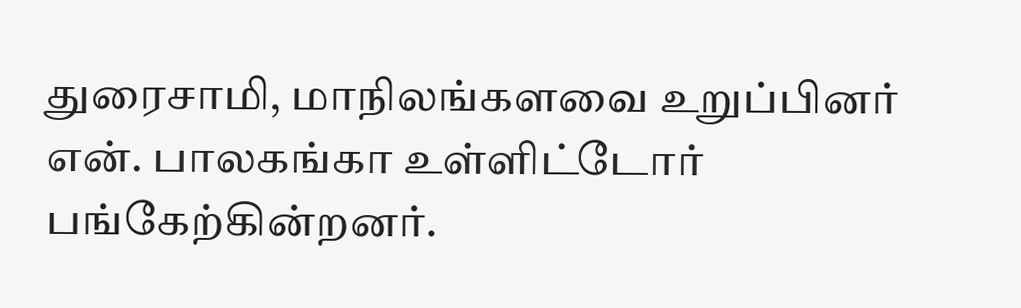துரைசாமி, மாநிலங்களவை உறுப்பினர் என். பாலகங்கா உள்ளிட்டோர் பங்கேற்கின்றனர்.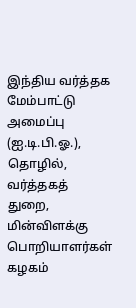இந்திய வர்த்தக மேம்பாட்டு அமைப்பு (ஐ.டி.பி.ஓ.), தொழில், வர்த்தகத் துறை, மின்விளக்கு பொறியாளர்கள் கழகம்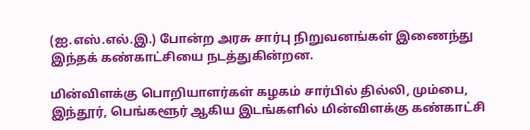(ஐ.எஸ்.எல்.இ.) போன்ற அரசு சார்பு நிறுவனங்கள் இணைந்து இந்தக் கண்காட்சியை நடத்துகின்றன.

மின்விளக்கு பொறியாளர்கள் கழகம் சார்பில் தில்லி, மும்பை, இந்தூர், பெங்களூர் ஆகிய இடங்களில் மின்விளக்கு கண்காட்சி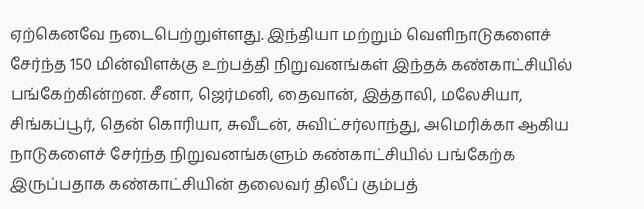ஏற்கெனவே நடைபெற்றுள்ளது. இந்தியா மற்றும் வெளிநாடுகளைச் சேர்ந்த 150 மின்விளக்கு உற்பத்தி நிறுவனங்கள் இந்தக் கண்காட்சியில் பங்கேற்கின்றன. சீனா, ஜெர்மனி, தைவான், இத்தாலி, மலேசியா, சிங்கப்பூர், தென் கொரியா, சுவீடன், சுவிட்சர்லாந்து, அமெரிக்கா ஆகிய நாடுகளைச் சேர்ந்த நிறுவனங்களும் கண்காட்சியில் பங்கேற்க இருப்பதாக கண்காட்சியின் தலைவர் திலீப் கும்பத்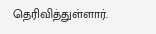தெரிவித்துள்ளார்.